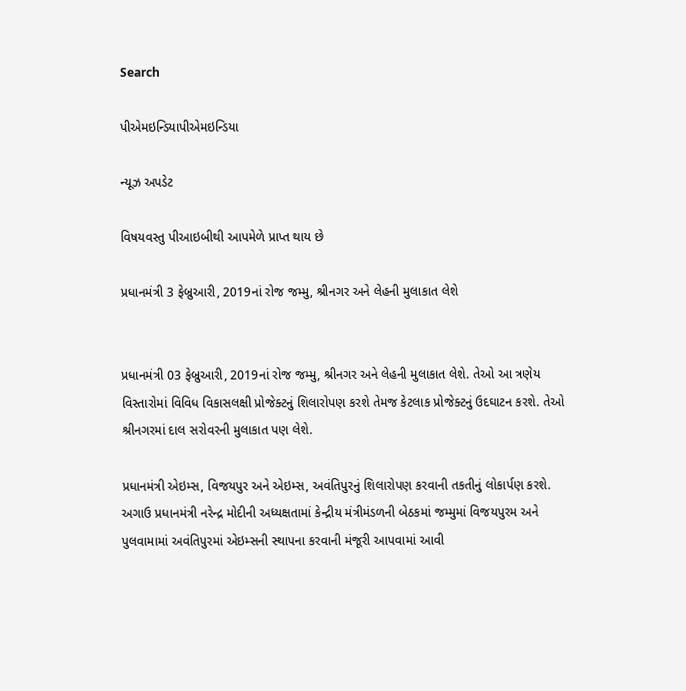Search

પીએમઇન્ડિયાપીએમઇન્ડિયા

ન્યૂઝ અપડેટ

વિષયવસ્તુ પીઆઇબીથી આપમેળે પ્રાપ્ત થાય છે

પ્રધાનમંત્રી 3 ફેબ્રુઆરી, 2019નાં રોજ જમ્મુ, શ્રીનગર અને લેહની મુલાકાત લેશે


પ્રધાનમંત્રી 03 ફેબ્રુઆરી, 2019નાં રોજ જમ્મુ, શ્રીનગર અને લેહની મુલાકાત લેશે. તેઓ આ ત્રણેય વિસ્તારોમાં વિવિધ વિકાસલક્ષી પ્રોજેક્ટનું શિલારોપણ કરશે તેમજ કેટલાક પ્રોજેક્ટનું ઉદઘાટન કરશે. તેઓ શ્રીનગરમાં દાલ સરોવરની મુલાકાત પણ લેશે.

પ્રધાનમંત્રી એઇમ્સ, વિજયપુર અને એઇમ્સ, અવંતિપુરનું શિલારોપણ કરવાની તકતીનું લોકાર્પણ કરશે. અગાઉ પ્રધાનમંત્રી નરેન્દ્ર મોદીની અધ્યક્ષતામાં કેન્દ્રીય મંત્રીમંડળની બેઠકમાં જમ્મુમાં વિજયપુરમ અને પુલવામામાં અવંતિપુરમાં એઇમ્સની સ્થાપના કરવાની મંજૂરી આપવામાં આવી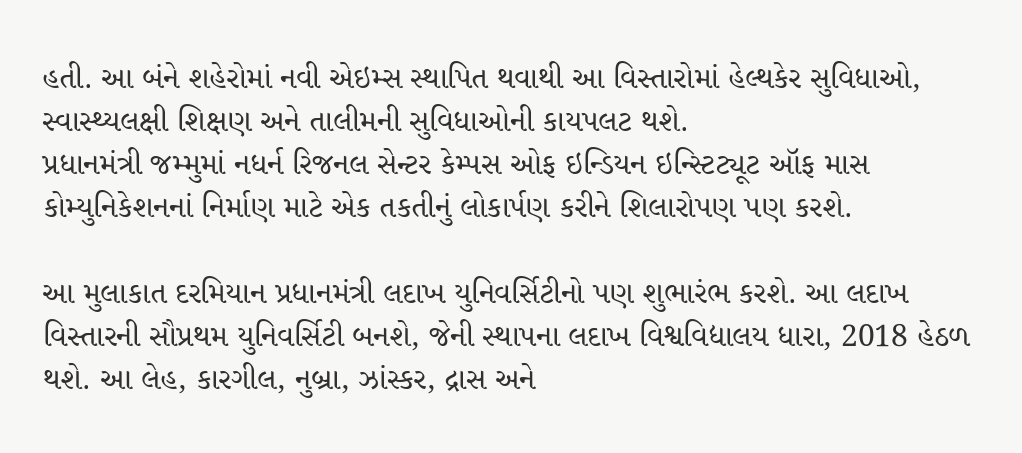હતી. આ બંને શહેરોમાં નવી એઇમ્સ સ્થાપિત થવાથી આ વિસ્તારોમાં હેલ્થકેર સુવિધાઓ, સ્વાસ્થ્યલક્ષી શિક્ષણ અને તાલીમની સુવિધાઓની કાયપલટ થશે.
પ્રધાનમંત્રી જમ્મુમાં નધર્ન રિજનલ સેન્ટર કેમ્પસ ઓફ ઇન્ડિયન ઇન્સ્ટિટ્યૂટ ઑફ માસ કોમ્યુનિકેશનનાં નિર્માણ માટે એક તકતીનું લોકાર્પણ કરીને શિલારોપણ પણ કરશે.

આ મુલાકાત દરમિયાન પ્રધાનમંત્રી લદાખ યુનિવર્સિટીનો પણ શુભારંભ કરશે. આ લદાખ વિસ્તારની સૌપ્રથમ યુનિવર્સિટી બનશે, જેની સ્થાપના લદાખ વિશ્વવિદ્યાલય ધારા, 2018 હેઠળ થશે. આ લેહ, કારગીલ, નુબ્રા, ઝાંસ્કર, દ્રાસ અને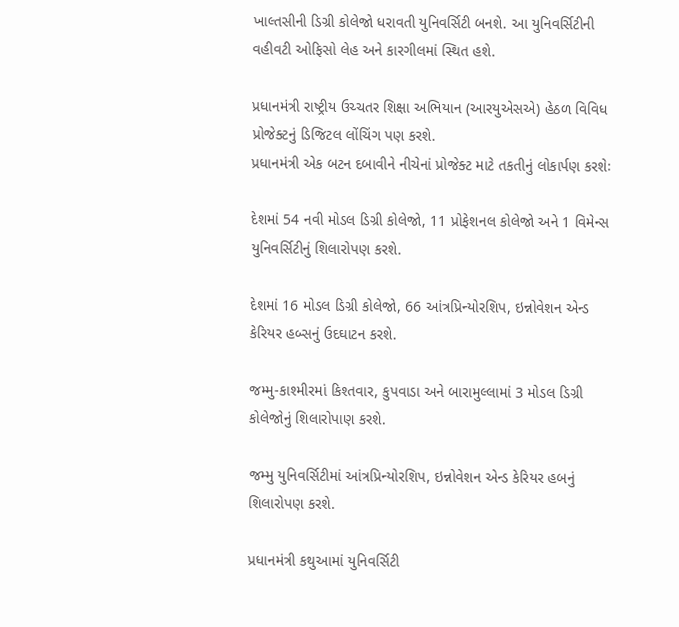ખાલ્તસીની ડિગ્રી કોલેજો ધરાવતી યુનિવર્સિટી બનશે. આ યુનિવર્સિટીની વહીવટી ઓફિસો લેહ અને કારગીલમાં સ્થિત હશે.

પ્રધાનમંત્રી રાષ્ટ્રીય ઉચ્ચતર શિક્ષા અભિયાન (આરયુએસએ) હેઠળ વિવિધ પ્રોજેક્ટનું ડિજિટલ લોંચિંગ પણ કરશે.
પ્રધાનમંત્રી એક બટન દબાવીને નીચેનાં પ્રોજેક્ટ માટે તકતીનું લોકાર્પણ કરશેઃ

દેશમાં 54 નવી મોડલ ડિગ્રી કોલેજો, 11 પ્રોફેશનલ કોલેજો અને 1 વિમેન્સ યુનિવર્સિટીનું શિલારોપણ કરશે.

દેશમાં 16 મોડલ ડિગ્રી કોલેજો, 66 આંત્રપ્રિન્યોરશિપ, ઇન્નોવેશન એન્ડ કેરિયર હબ્સનું ઉદઘાટન કરશે.

જમ્મુ-કાશ્મીરમાં કિશ્તવાર, કુપવાડા અને બારામુલ્લામાં 3 મોડલ ડિગ્રી કોલેજોનું શિલારોપાણ કરશે.

જમ્મુ યુનિવર્સિટીમાં આંત્રપ્રિન્યોરશિપ, ઇન્નોવેશન એન્ડ કેરિયર હબનું શિલારોપણ કરશે.

પ્રધાનમંત્રી કથુઆમાં યુનિવર્સિટી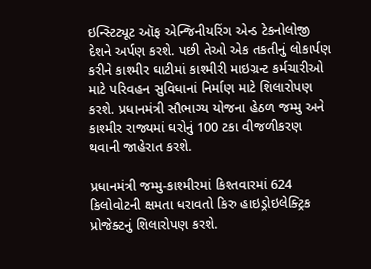ઇન્સ્ટિટ્યૂટ ઑફ એન્જિનીયરિંગ એન્ડ ટેકનોલોજી દેશને અર્પણ કરશે. પછી તેઓ એક તકતીનું લોકાર્પણ કરીને કાશ્મીર ઘાટીમાં કાશ્મીરી માઇગ્રન્ટ કર્મચારીઓ માટે પરિવહન સુવિધાનાં નિર્માણ માટે શિલારોપણ કરશે. પ્રધાનમંત્રી સૌભાગ્ય યોજના હેઠળ જમ્મુ અને કાશ્મીર રાજ્યમાં ઘરોનું 100 ટકા વીજળીકરણ થવાની જાહેરાત કરશે.

પ્રધાનમંત્રી જમ્મુ-કાશ્મીરમાં કિશ્તવારમાં 624 કિલોવોટની ક્ષમતા ધરાવતો કિરુ હાઇડ્રોઇલેક્ટ્રિક પ્રોજેક્ટનું શિલારોપણ કરશે.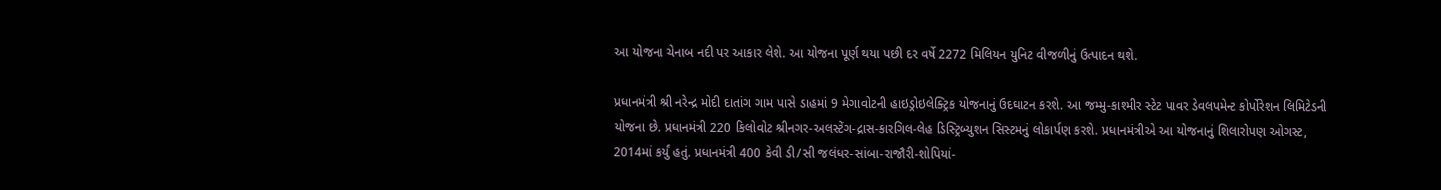આ યોજના ચેનાબ નદી પર આકાર લેશે. આ યોજના પૂર્ણ થયા પછી દર વર્ષે 2272 મિલિયન યુનિટ વીજળીનું ઉત્પાદન થશે.

પ્રધાનમંત્રી શ્રી નરેન્દ્ર મોદી દાતાંગ ગામ પાસે ડાહમાં 9 મેગાવોટની હાઇડ્રોઇલેક્ટ્રિક યોજનાનું ઉદઘાટન કરશે. આ જમ્મુ-કાશ્મીર સ્ટેટ પાવર ડેવલપમેન્ટ કોર્પોરેશન લિમિટેડની યોજના છે. પ્રધાનમંત્રી 220 કિલોવોટ શ્રીનગર-અલસ્ટેંગ-દ્રાસ-કારગિલ-લેહ ડિસ્ટ્રિબ્યુશન સિસ્ટમનું લોકાર્પણ કરશે. પ્રધાનમંત્રીએ આ યોજનાનું શિલારોપણ ઓગસ્ટ, 2014માં કર્યું હતું. પ્રધાનમંત્રી 400 કેવી ડી/સી જલંધર-સાંબા-રાજૌરી-શોપિયાં-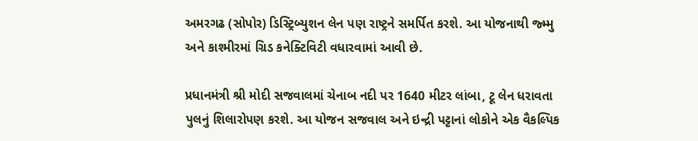અમરગઢ (સોપોર) ડિસ્ટ્રિબ્યુશન લેન પણ રાષ્ટ્રને સમર્પિત કરશે. આ યોજનાથી જ્મ્મુ અને કાશ્મીરમાં ગ્રિડ કનેક્ટિવિટી વધારવામાં આવી છે.

પ્રધાનમંત્રી શ્રી મોદી સજવાલમાં ચેનાબ નદી પર 1640 મીટર લાંબા, ટૂ લેન ધરાવતા પુલનું શિલારોપણ કરશે. આ યોજન સજવાલ અને ઇન્દ્રી પટ્ટાનાં લોકોને એક વૈકલ્પિક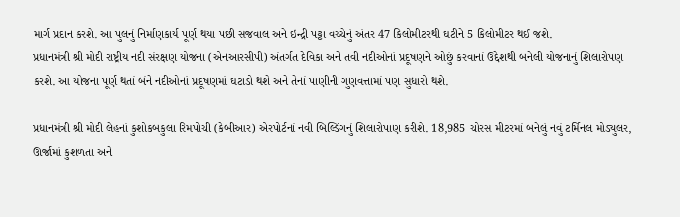માર્ગ પ્રદાન કરશે. આ પુલનું નિર્માણકાર્ય પૂર્ણ થયા પછી સજવાલ અને ઇન્દ્રી પટ્ટા વચ્ચેનું અંતર 47 કિલોમીટરથી ઘટીને 5 કિલોમીટર થઈ જશે.
પ્રધાનમંત્રી શ્રી મોદી રાષ્ટ્રીય નદી સંરક્ષણ યોજના (એનઆરસીપી) અંતર્ગત દેવિકા અને તવી નદીઓનાં પ્રદૂષણને ઓછું કરવાનાં ઉદ્દેશથી બનેલી યોજનાનું શિલારોપણ કરશે. આ યોજના પૂર્ણ થતાં બંને નદીઓનાં પ્રદૂષણમાં ઘટાડો થશે અને તેનાં પાણીની ગુણવત્તામાં પણ સુધારો થશે.

પ્રધાનમંત્રી શ્રી મોદી લેહનાં કુશોકબકુલા રિમપોચી (કેબીઆર) એરપોર્ટનાં નવી બિલ્ડિંગનું શિલારોપાણ કરીશે. 18,985 ચોરસ મીટરમાં બનેલું નવું ટર્મિનલ મોડ્યુલર, ઊર્જામાં કુશળતા અને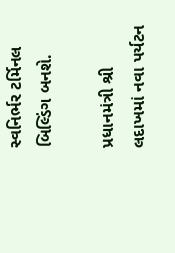સ્વનિર્ભર ટર્મિનલ બિલ્ડિંગ બનશે.

પ્રધાનમંત્રી શ્રી લદાખમાં નવા પર્યટન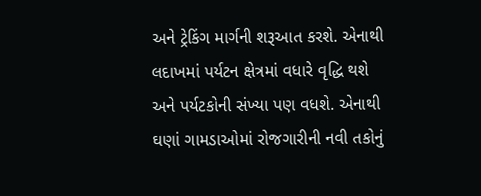અને ટ્રેકિંગ માર્ગની શરૂઆત કરશે. એનાથી લદાખમાં પર્યટન ક્ષેત્રમાં વધારે વૃદ્ધિ થશે અને પર્યટકોની સંખ્યા પણ વધશે. એનાથી ઘણાં ગામડાઓમાં રોજગારીની નવી તકોનું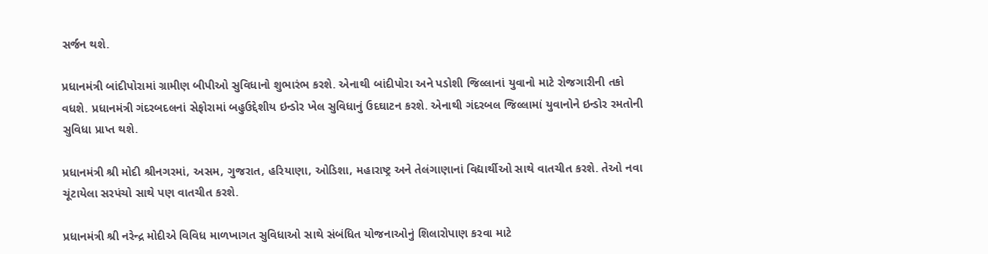સર્જન થશે.

પ્રધાનમંત્રી બાંદીપોરામાં ગ્રામીણ બીપીઓ સુવિધાનો શુભારંભ કરશે. એનાથી બાંદીપોરા અને પડોશી જિલ્લાનાં યુવાનો માટે રોજગારીની તકો વધશે. પ્રધાનમંત્રી ગંદરબદલનાં સેફોરામાં બહુઉદ્દેશીય ઇન્ડોર ખેલ સુવિધાનું ઉદઘાટન કરશે. એનાથી ગંદરબલ જિલ્લામાં યુવાનોને ઇન્ડોર રમતોની સુવિધા પ્રાપ્ત થશે.

પ્રધાનમંત્રી શ્રી મોદી શ્રીનગરમાં, અસમ, ગુજરાત, હરિયાણા, ઓડિશા, મહારાષ્ટ્ર અને તેલંગાણાનાં વિદ્યાર્થીઓ સાથે વાતચીત કરશે. તેઓ નવા ચૂંટાયેલા સરપંચો સાથે પણ વાતચીત કરશે.

પ્રધાનમંત્રી શ્રી નરેન્દ્ર મોદીએ વિવિધ માળખાગત સુવિધાઓ સાથે સંબંધિત યોજનાઓનું શિલારોપાણ કરવા માટે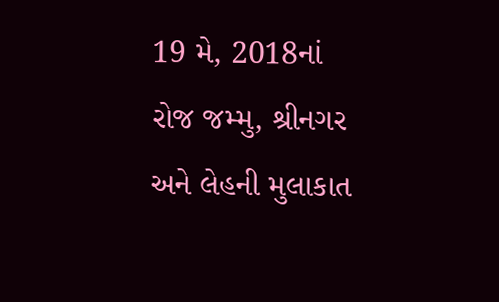19 મે, 2018નાં રોજ જમ્મુ, શ્રીનગર અને લેહની મુલાકાત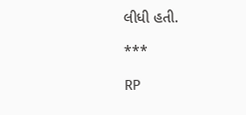લીધી હતી.

***

RP